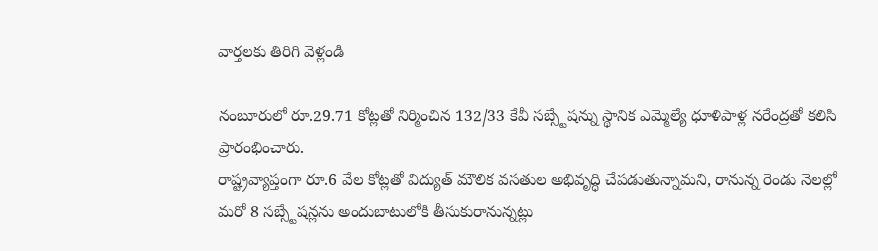వార్తలకు తిరిగి వెళ్లండి

నంబూరులో రూ.29.71 కోట్లతో నిర్మించిన 132/33 కేవీ సబ్స్టేషన్ను స్థానిక ఎమ్మెల్యే ధూళిపాళ్ల నరేంద్రతో కలిసి ప్రారంభించారు.
రాష్ట్రవ్యాప్తంగా రూ.6 వేల కోట్లతో విద్యుత్ మౌలిక వసతుల అభివృద్ధి చేపడుతున్నామని, రానున్న రెండు నెలల్లో మరో 8 సబ్స్టేషన్లను అందుబాటులోకి తీసుకురానున్నట్లు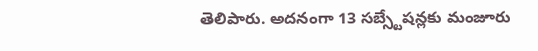తెలిపారు. అదనంగా 13 సబ్స్టేషన్లకు మంజూరు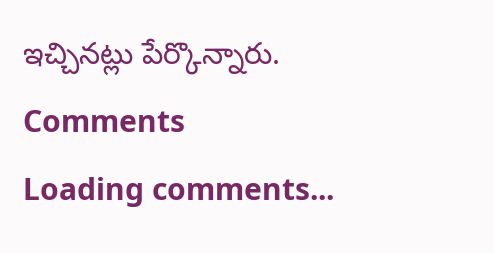ఇచ్చినట్లు పేర్కొన్నారు.
Comments
Loading comments...